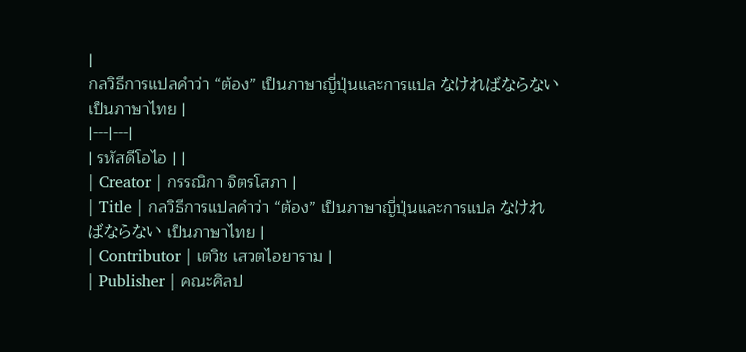|
กลวิธีการแปลคำว่า “ต้อง” เป็นภาษาญี่ปุ่นและการแปล なければならない เป็นภาษาไทย |
|---|---|
| รหัสดีโอไอ | |
| Creator | กรรณิกา จิตรโสภา |
| Title | กลวิธีการแปลคำว่า “ต้อง” เป็นภาษาญี่ปุ่นและการแปล なければならない เป็นภาษาไทย |
| Contributor | เตวิช เสวตไอยาราม |
| Publisher | คณะศิลป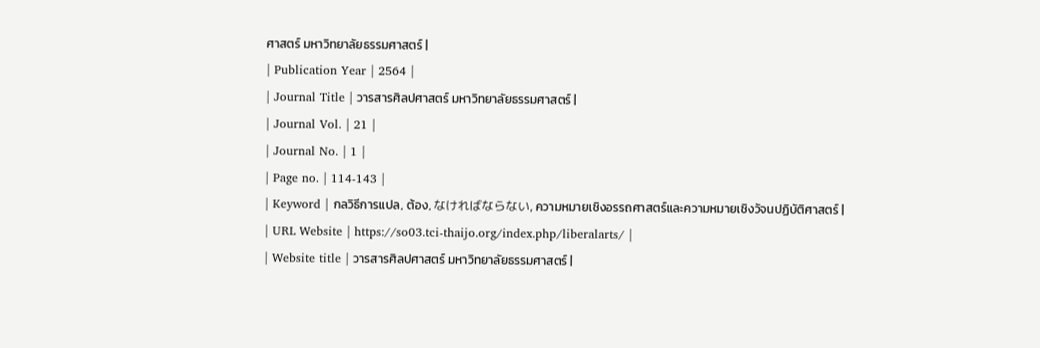ศาสตร์ มหาวิทยาลัยธรรมศาสตร์ |
| Publication Year | 2564 |
| Journal Title | วารสารศิลปศาสตร์ มหาวิทยาลัยธรรมศาสตร์ |
| Journal Vol. | 21 |
| Journal No. | 1 |
| Page no. | 114-143 |
| Keyword | กลวิธีการแปล, ต้อง, なければならない, ความหมายเชิงอรรถศาสตร์และความหมายเชิงวัจนปฏิบัติศาสตร์ |
| URL Website | https://so03.tci-thaijo.org/index.php/liberalarts/ |
| Website title | วารสารศิลปศาสตร์ มหาวิทยาลัยธรรมศาสตร์ |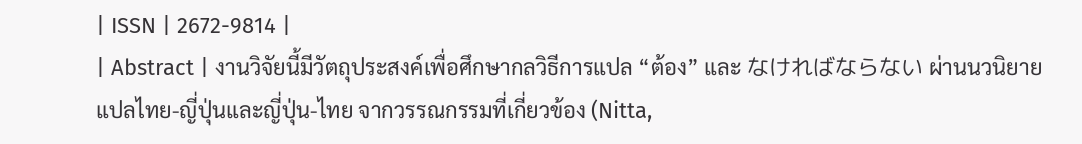| ISSN | 2672-9814 |
| Abstract | งานวิจัยนี้มีวัตถุประสงค์เพื่อศึกษากลวิธีการแปล “ต้อง” และ なければならない ผ่านนวนิยายแปลไทย-ญี่ปุ่นและญี่ปุ่น-ไทย จากวรรณกรรมที่เกี่ยวข้อง (Nitta,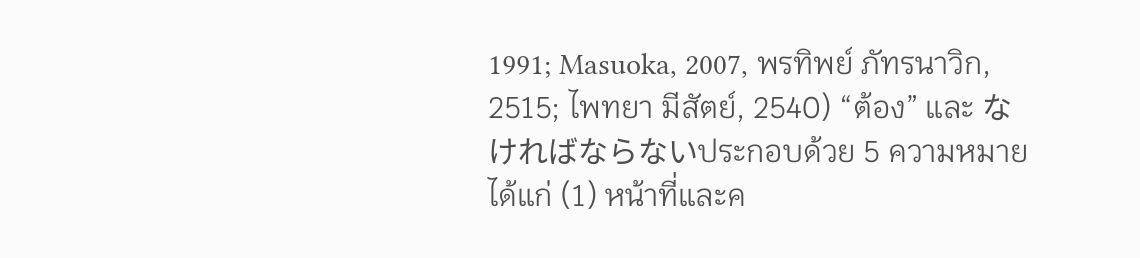1991; Masuoka, 2007, พรทิพย์ ภัทรนาวิก, 2515; ไพทยา มีสัตย์, 2540) “ต้อง” และ なければならないประกอบด้วย 5 ความหมาย ได้แก่ (1) หน้าที่และค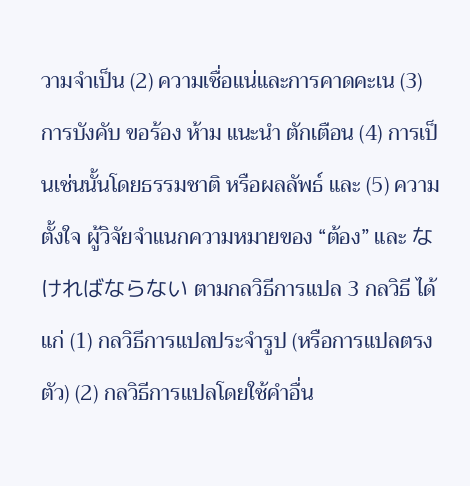วามจำเป็น (2) ความเชื่อแน่และการคาดคะเน (3) การบังคับ ขอร้อง ห้าม แนะนำ ตักเตือน (4) การเป็นเช่นนั้นโดยธรรมชาติ หรือผลลัพธ์ และ (5) ความตั้งใจ ผู้วิจัยจำแนกความหมายของ “ต้อง” และ なければならない ตามกลวิธีการแปล 3 กลวิธี ได้แก่ (1) กลวิธีการแปลประจำรูป (หรือการแปลตรงตัว) (2) กลวิธีการแปลโดยใช้คำอื่น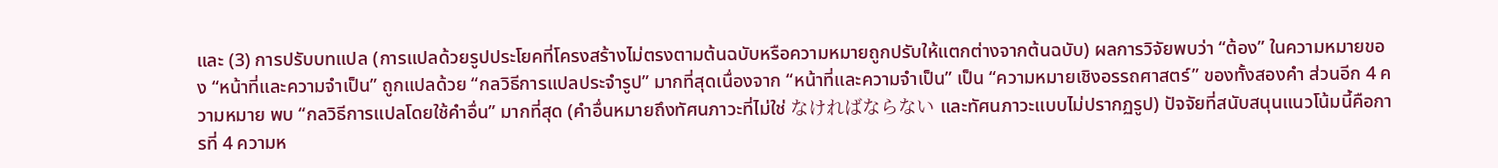และ (3) การปรับบทแปล (การแปลด้วยรูปประโยคที่โครงสร้างไม่ตรงตามต้นฉบับหรือความหมายถูกปรับให้แตกต่างจากต้นฉบับ) ผลการวิจัยพบว่า “ต้อง” ในความหมายของ “หน้าที่และความจำเป็น” ถูกแปลด้วย “กลวิธีการแปลประจำรูป” มากที่สุดเนื่องจาก “หน้าที่และความจำเป็น” เป็น “ความหมายเชิงอรรถศาสตร์” ของทั้งสองคำ ส่วนอีก 4 ความหมาย พบ “กลวิธีการแปลโดยใช้คำอื่น” มากที่สุด (คำอื่นหมายถึงทัศนภาวะที่ไม่ใช่ なければならない และทัศนภาวะแบบไม่ปรากฏรูป) ปัจจัยที่สนับสนุนแนวโน้มนี้คือการที่ 4 ความห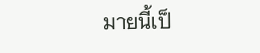มายนี้เป็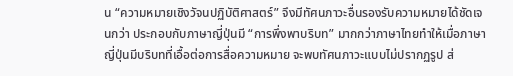น “ความหมายเชิงวัจนปฏิบัติศาสตร์” จึงมีทัศนภาวะอื่นรองรับความหมายได้ชัดเจนกว่า ประกอบกับภาษาญี่ปุ่นมี “การพึ่งพาบริบท” มากกว่าภาษาไทยทำให้เมื่อภาษาญี่ปุ่นมีบริบทที่เอื้อต่อการสื่อความหมาย จะพบทัศนภาวะแบบไม่ปรากฏรูป ส่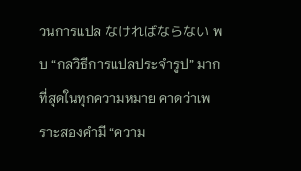วนการแปล なければならない พบ “กลวิธีการแปลประจำรูป” มากที่สุดในทุกความหมาย คาดว่าเพราะสองคำมี “ความ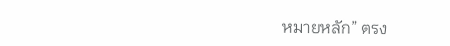หมายหลัก” ตรง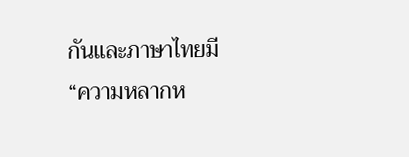กันและภาษาไทยมี “ความหลากห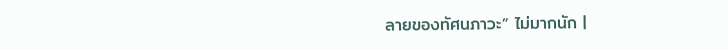ลายของทัศนภาวะ” ไม่มากนัก |